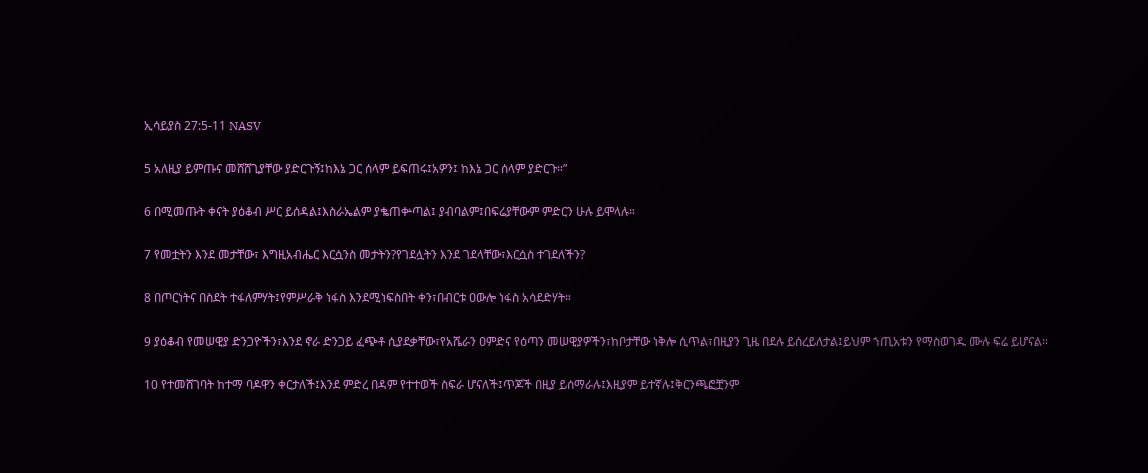ኢሳይያስ 27:5-11 NASV

5 አለዚያ ይምጡና መሸሸጊያቸው ያድርጉኝ፤ከእኔ ጋር ሰላም ይፍጠሩ፤አዎን፤ ከእኔ ጋር ሰላም ያድርጉ።”

6 በሚመጡት ቀናት ያዕቆብ ሥር ይሰዳል፤እስራኤልም ያቈጠቍጣል፤ ያብባልም፤በፍሬያቸውም ምድርን ሁሉ ይሞላሉ።

7 የመቷትን እንደ መታቸው፣ እግዚአብሔር እርሷንስ መታትን?የገደሏትን እንደ ገደላቸው፣እርሷስ ተገደለችን?

8 በጦርነትና በስደት ተፋለምሃት፤የምሥራቅ ነፋስ እንደሚነፍስበት ቀን፣በብርቱ ዐውሎ ነፋስ አሳደድሃት።

9 ያዕቆብ የመሠዊያ ድንጋዮችን፣እንደ ኖራ ድንጋይ ፈጭቶ ሲያደቃቸው፣የአሼራን ዐምድና የዕጣን መሠዊያዎችን፣ከቦታቸው ነቅሎ ሲጥል፣በዚያን ጊዜ በደሉ ይሰረይለታል፤ይህም ኀጢአቱን የማስወገዱ ሙሉ ፍሬ ይሆናል።

10 የተመሸገባት ከተማ ባዶዋን ቀርታለች፤እንደ ምድረ በዳም የተተወች ስፍራ ሆናለች፤ጥጆች በዚያ ይሰማራሉ፤እዚያም ይተኛሉ፤ቅርንጫፎቿንም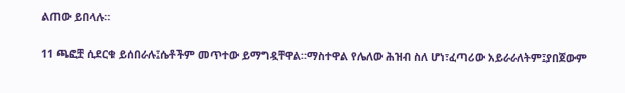ልጠው ይበላሉ።

11 ጫፎቿ ሲደርቁ ይሰበራሉ፤ሴቶችም መጥተው ይማግዷቸዋል።ማስተዋል የሌለው ሕዝብ ስለ ሆነ፣ፈጣሪው አይራራለትም፤ያበጀውም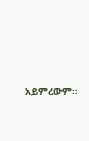አይምረውም።